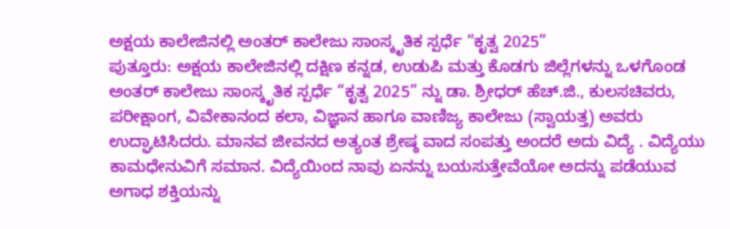ಅಕ್ಷಯ ಕಾಲೇಜಿನಲ್ಲಿ ಅಂತರ್ ಕಾಲೇಜು ಸಾಂಸ್ಕೃತಿಕ ಸ್ಪರ್ಧೆ “ಕೃತ್ವ 2025”
ಪುತ್ತೂರು: ಅಕ್ಷಯ ಕಾಲೇಜಿನಲ್ಲಿ ದಕ್ಷಿಣ ಕನ್ನಡ, ಉಡುಪಿ ಮತ್ತು ಕೊಡಗು ಜಿಲ್ಲೆಗಳನ್ನು ಒಳಗೊಂಡ ಅಂತರ್ ಕಾಲೇಜು ಸಾಂಸ್ಕೃತಿಕ ಸ್ಪರ್ಧೆ “ಕೃತ್ವ 2025” ನ್ನು ಡಾ. ಶ್ರೀಧರ್ ಹೆಚ್.ಜಿ., ಕುಲಸಚಿವರು, ಪರೀಕ್ಷಾಂಗ, ವಿವೇಕಾನಂದ ಕಲಾ, ವಿಜ್ಞಾನ ಹಾಗೂ ವಾಣಿಜ್ಯ ಕಾಲೇಜು (ಸ್ವಾಯತ್ತ) ಅವರು ಉದ್ಘಾಟಿಸಿದರು. ಮಾನವ ಜೀವನದ ಅತ್ಯಂತ ಶ್ರೇಷ್ಠ ವಾದ ಸಂಪತ್ತು ಅಂದರೆ ಅದು ವಿದ್ಯೆ . ವಿದ್ಯೆಯು ಕಾಮಧೇನುವಿಗೆ ಸಮಾನ. ವಿದ್ಯೆಯಿಂದ ನಾವು ಏನನ್ನು ಬಯಸುತ್ತೇವೆಯೋ ಅದನ್ನು ಪಡೆಯುವ ಅಗಾಧ ಶಕ್ತಿಯನ್ನು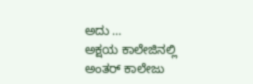ಅದು …
ಅಕ್ಷಯ ಕಾಲೇಜಿನಲ್ಲಿ ಅಂತರ್ ಕಾಲೇಜು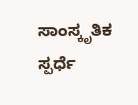ಸಾಂಸ್ಕೃತಿಕ ಸ್ಪರ್ಧೆ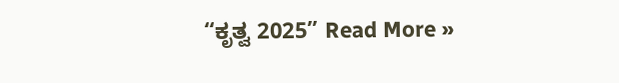“ಕೃತ್ವ 2025” Read More »